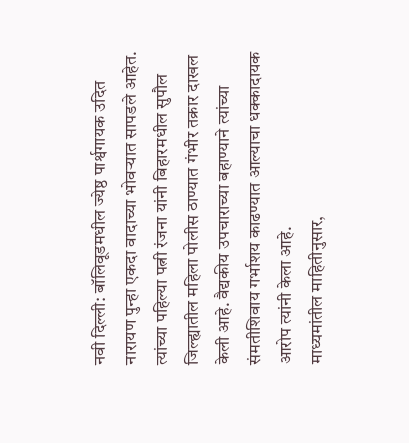नवी दिल्ली: बॉलिवूडमधील ज्येष्ठ पार्श्वगायक उदित नारायण पुन्हा एकदा वादाच्या भोवऱ्यात सापडले आहेत. त्यांच्या पहिल्या पत्नी रंजना यांनी बिहारमधील सुपौल जिल्ह्यातील महिला पोलीस ठाण्यात गंभीर तक्रार दाखल केली आहे. वैद्यकीय उपचाराच्या बहाण्याने त्यांच्या संमतीशिवाय गर्भाशय काढण्यात आल्याचा धक्कादायक आरोप त्यांनी केला आहे.
माध्यमांतील माहितीनुसार,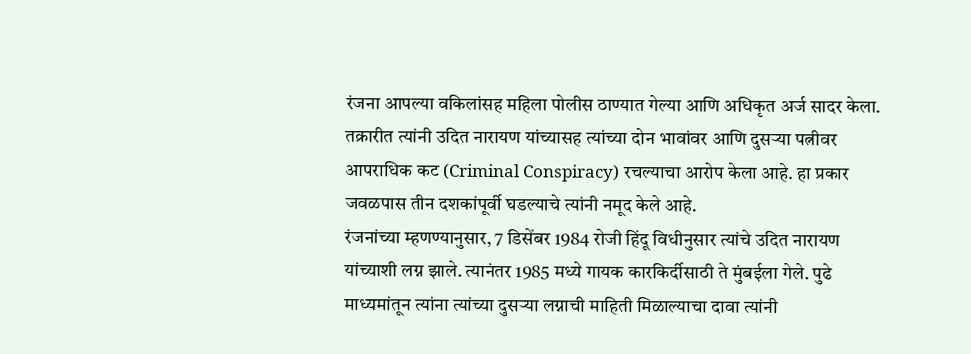रंजना आपल्या वकिलांसह महिला पोलीस ठाण्यात गेल्या आणि अधिकृत अर्ज सादर केला. तक्रारीत त्यांनी उदित नारायण यांच्यासह त्यांच्या दोन भावांवर आणि दुसऱ्या पत्नीवर आपराधिक कट (Criminal Conspiracy) रचल्याचा आरोप केला आहे. हा प्रकार जवळपास तीन दशकांपूर्वी घडल्याचे त्यांनी नमूद केले आहे.
रंजनांच्या म्हणण्यानुसार, 7 डिसेंबर 1984 रोजी हिंदू विधीनुसार त्यांचे उदित नारायण यांच्याशी लग्न झाले. त्यानंतर 1985 मध्ये गायक कारकिर्दीसाठी ते मुंबईला गेले. पुढे माध्यमांतून त्यांना त्यांच्या दुसऱ्या लग्नाची माहिती मिळाल्याचा दावा त्यांनी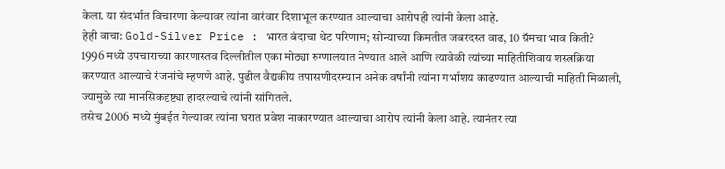केला. या संदर्भात विचारणा केल्यावर त्यांना वारंवार दिशाभूल करण्यात आल्याचा आरोपही त्यांनी केला आहे.
हेही वाचा: Gold-Silver Price : भारत बंदाचा थेट परिणाम; सोन्याच्या किमतीत जबरदस्त वाढ, 10 ग्रॅमचा भाव किती?
1996 मध्ये उपचाराच्या कारणास्तव दिल्लीतील एका मोठ्या रुग्णालयात नेण्यात आले आणि त्यावेळी त्यांच्या माहितीशिवाय शस्त्रक्रिया करण्यात आल्याचे रंजनांचे म्हणणे आहे. पुढील वैद्यकीय तपासणीदरम्यान अनेक वर्षांनी त्यांना गर्भाशय काढण्यात आल्याची माहिती मिळाली, ज्यामुळे त्या मानसिकदृष्ट्या हादरल्याचे त्यांनी सांगितले.
तसेच 2006 मध्ये मुंबईत गेल्यावर त्यांना घरात प्रवेश नाकारण्यात आल्याचा आरोप त्यांनी केला आहे. त्यानंतर त्या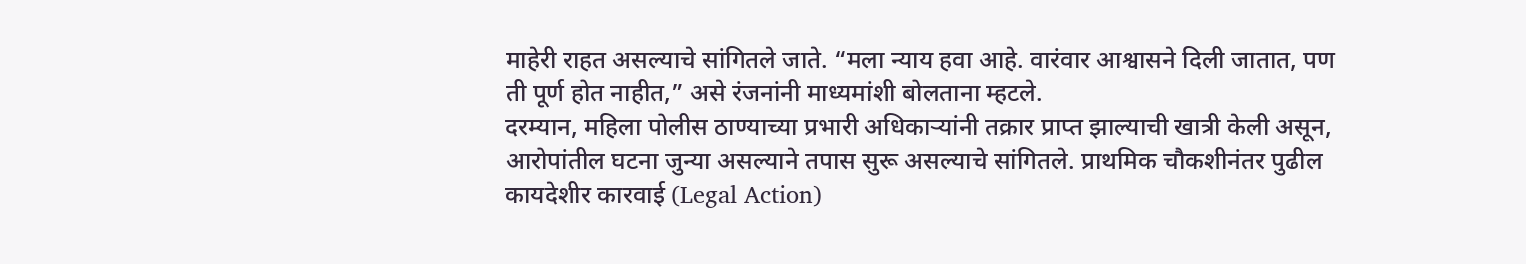माहेरी राहत असल्याचे सांगितले जाते. “मला न्याय हवा आहे. वारंवार आश्वासने दिली जातात, पण ती पूर्ण होत नाहीत,” असे रंजनांनी माध्यमांशी बोलताना म्हटले.
दरम्यान, महिला पोलीस ठाण्याच्या प्रभारी अधिकाऱ्यांनी तक्रार प्राप्त झाल्याची खात्री केली असून, आरोपांतील घटना जुन्या असल्याने तपास सुरू असल्याचे सांगितले. प्राथमिक चौकशीनंतर पुढील कायदेशीर कारवाई (Legal Action)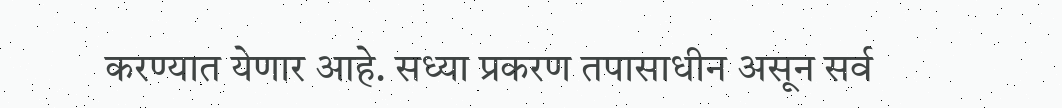करण्यात येणार आहे. सध्या प्रकरण तपासाधीन असून सर्व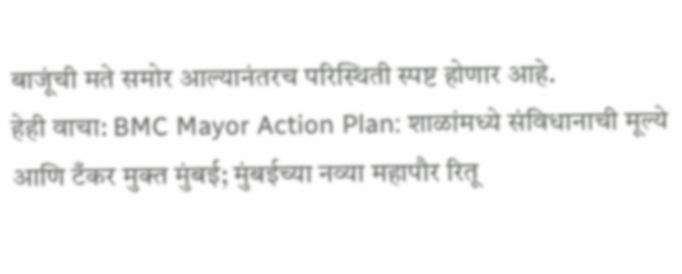बाजूंची मते समोर आल्यानंतरच परिस्थिती स्पष्ट होणार आहे.
हेही वाचा: BMC Mayor Action Plan: शाळांमध्ये संविधानाची मूल्ये आणि टँकर मुक्त मुंबई; मुंबईच्या नव्या महापौर रितू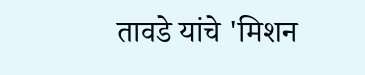तावडे यांचे 'मिशन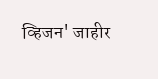व्हिजन' जाहीर